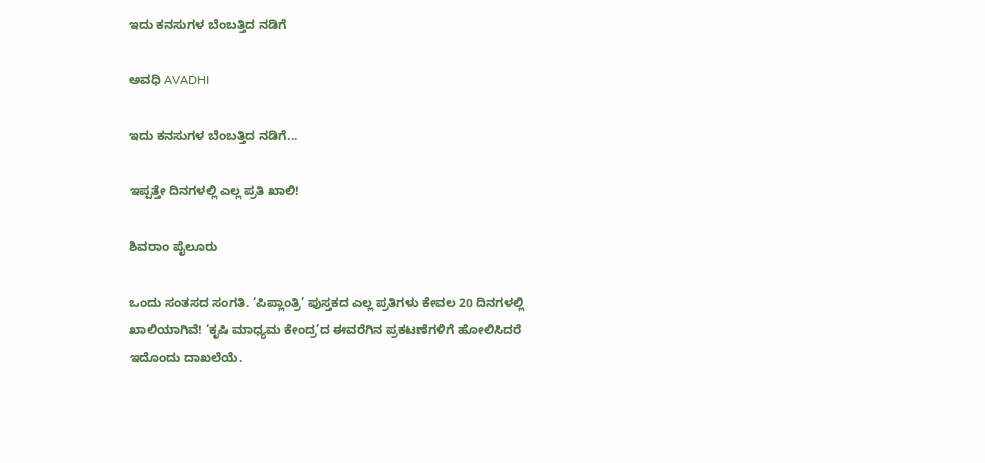ಇದು ಕನಸುಗಳ ಬೆಂಬತ್ತಿದ ನಡಿಗೆ‍

ಅವಧಿ AVADHI

ಇದು ಕನಸುಗಳ ಬೆಂಬತ್ತಿದ ನಡಿಗೆ...

ಇಪ್ಪತ್ತೇ ದಿನಗಳಲ್ಲಿ ಎಲ್ಲ ಪ್ರತಿ ಖಾಲಿ!

ಶಿವರಾಂ ಪೈಲೂರು

ಒಂದು ಸಂತಸದ ಸಂಗತಿ. ‘ಪಿಪ್ಲಾಂತ್ರಿ’ ಪುಸ್ತಕದ ಎಲ್ಲ ಪ್ರತಿಗಳು ಕೇವಲ 20 ದಿನಗಳಲ್ಲಿ ಖಾಲಿಯಾಗಿವೆ! ‘ಕೃಷಿ ಮಾಧ್ಯಮ ಕೇಂದ್ರ’ದ ಈವರೆಗಿನ ಪ್ರಕಟಣೆಗಳಿಗೆ ಹೋಲಿಸಿದರೆ ಇದೊಂದು ದಾಖಲೆಯೆ.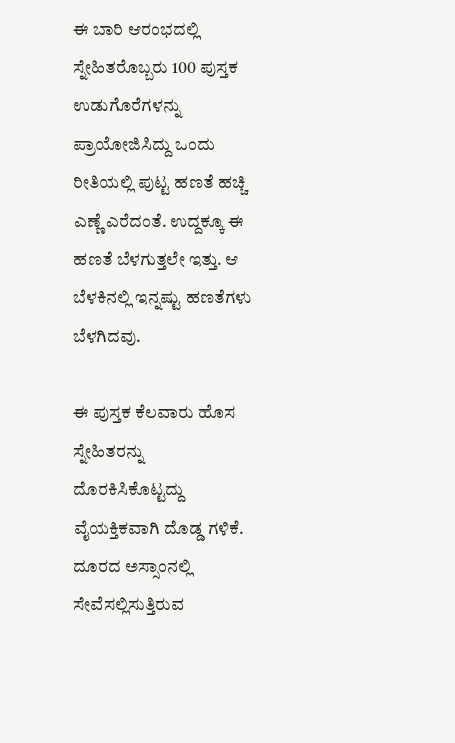ಈ ಬಾರಿ ಆರಂಭದಲ್ಲಿ ಸ್ನೇಹಿತರೊಬ್ಬರು 100 ಪುಸ್ತಕ ಉಡುಗೊರೆಗಳನ್ನು ಪ್ರಾಯೋಜಿಸಿದ್ದು ಒಂದು ರೀತಿಯಲ್ಲಿ ಪುಟ್ಟ ಹಣತೆ ಹಚ್ಚಿ ಎಣ್ಣೆ ಎರೆದಂತೆ. ಉದ್ದಕ್ಕೂ ಈ ಹಣತೆ ಬೆಳಗುತ್ತಲೇ ಇತ್ತು. ಆ ಬೆಳಕಿನಲ್ಲಿ ಇನ್ನಷ್ಟು ಹಣತೆಗಳು ಬೆಳಗಿದವು.

ಈ ಪುಸ್ತಕ ಕೆಲವಾರು ಹೊಸ ಸ್ನೇಹಿತರನ್ನು ದೊರಕಿಸಿಕೊಟ್ಟದ್ದು ವೈಯಕ್ತಿಕವಾಗಿ ದೊಡ್ಡ ಗಳಿಕೆ. ದೂರದ ಅಸ್ಸಾಂನಲ್ಲಿ ಸೇವೆಸಲ್ಲಿಸುತ್ತಿರುವ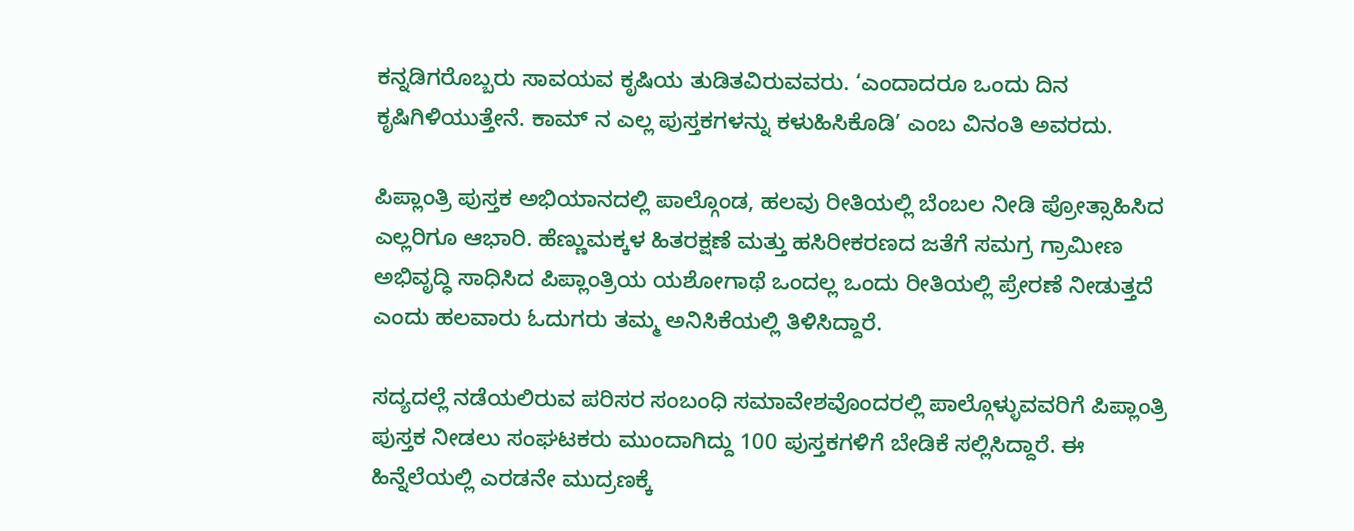ಕನ್ನಡಿಗರೊಬ್ಬರು ಸಾವಯವ ಕೃಷಿಯ ತುಡಿತವಿರುವವರು. ‘ಎಂದಾದರೂ ಒಂದು ದಿನ ಕೃಷಿಗಿಳಿಯುತ್ತೇನೆ. ಕಾಮ್ ನ ಎಲ್ಲ ಪುಸ್ತಕಗಳನ್ನು ಕಳುಹಿಸಿಕೊಡಿ’ ಎಂಬ ವಿನಂತಿ ಅವರದು.

ಪಿಪ್ಲಾಂತ್ರಿ ಪುಸ್ತಕ ಅಭಿಯಾನದಲ್ಲಿ ಪಾಲ್ಗೊಂಡ, ಹಲವು ರೀತಿಯಲ್ಲಿ ಬೆಂಬಲ ನೀಡಿ ಪ್ರೋತ್ಸಾಹಿಸಿದ ಎಲ್ಲರಿಗೂ ಆಭಾರಿ. ಹೆಣ್ಣುಮಕ್ಕಳ ಹಿತರಕ್ಷಣೆ ಮತ್ತು ಹಸಿರೀಕರಣದ ಜತೆಗೆ ಸಮಗ್ರ ಗ್ರಾಮೀಣ ಅಭಿವೃದ್ಧಿ ಸಾಧಿಸಿದ ಪಿಪ್ಲಾಂತ್ರಿಯ ಯಶೋಗಾಥೆ ಒಂದಲ್ಲ ಒಂದು ರೀತಿಯಲ್ಲಿ ಪ್ರೇರಣೆ ನೀಡುತ್ತದೆ ಎಂದು ಹಲವಾರು ಓದುಗರು ತಮ್ಮ ಅನಿಸಿಕೆಯಲ್ಲಿ ತಿಳಿಸಿದ್ದಾರೆ.

ಸದ್ಯದಲ್ಲೆ ನಡೆಯಲಿರುವ ಪರಿಸರ ಸಂಬಂಧಿ ಸಮಾವೇಶವೊಂದರಲ್ಲಿ ಪಾಲ್ಗೊಳ್ಳುವವರಿಗೆ ಪಿಪ್ಲಾಂತ್ರಿ ಪುಸ್ತಕ ನೀಡಲು ಸಂಘಟಕರು ಮುಂದಾಗಿದ್ದು 100 ಪುಸ್ತಕಗಳಿಗೆ ಬೇಡಿಕೆ ಸಲ್ಲಿಸಿದ್ದಾರೆ. ಈ ಹಿನ್ನೆಲೆಯಲ್ಲಿ ಎರಡನೇ ಮುದ್ರಣಕ್ಕೆ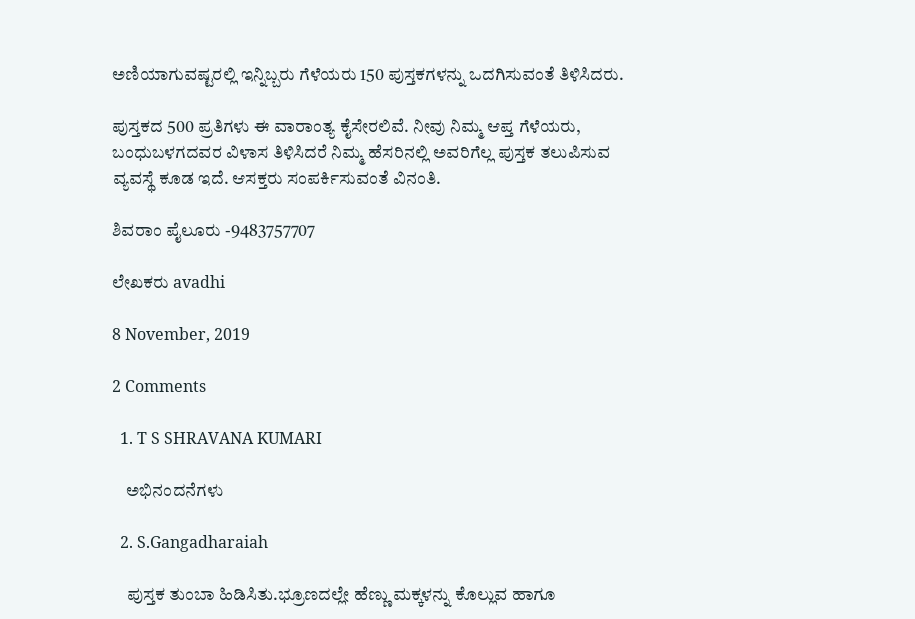ಅಣಿಯಾಗುವಷ್ಟರಲ್ಲಿ ಇನ್ನಿಬ್ಬರು ಗೆಳೆಯರು 150 ಪುಸ್ತಕಗಳನ್ನು ಒದಗಿಸುವಂತೆ ತಿಳಿಸಿದರು.

ಪುಸ್ತಕದ 500 ಪ್ರತಿಗಳು ಈ ವಾರಾಂತ್ಯ ಕೈಸೇರಲಿವೆ. ನೀವು ನಿಮ್ಮ ಆಪ್ತ ಗೆಳೆಯರು, ಬಂಧುಬಳಗದವರ ವಿಳಾಸ ತಿಳಿಸಿದರೆ ನಿಮ್ಮ ಹೆಸರಿನಲ್ಲಿ ಅವರಿಗೆಲ್ಲ ಪುಸ್ತಕ ತಲುಪಿಸುವ ವ್ಯವಸ್ಥೆ ಕೂಡ ಇದೆ. ಆಸಕ್ತರು ಸಂಪರ್ಕಿಸುವಂತೆ ವಿನಂತಿ.

ಶಿವರಾಂ ಪೈಲೂರು -9483757707

ಲೇಖಕರು avadhi

8 November, 2019

2 Comments

  1. T S SHRAVANA KUMARI

    ಅಭಿನಂದನೆಗಳು

  2. S.Gangadharaiah

    ಪುಸ್ತಕ ತುಂಬಾ ಹಿಡಿಸಿತು.ಭ್ರೂಣದಲ್ಲೇ ಹೆಣ್ಣು ಮಕ್ಕಳನ್ನು ಕೊಲ್ಲುವ ಹಾಗೂ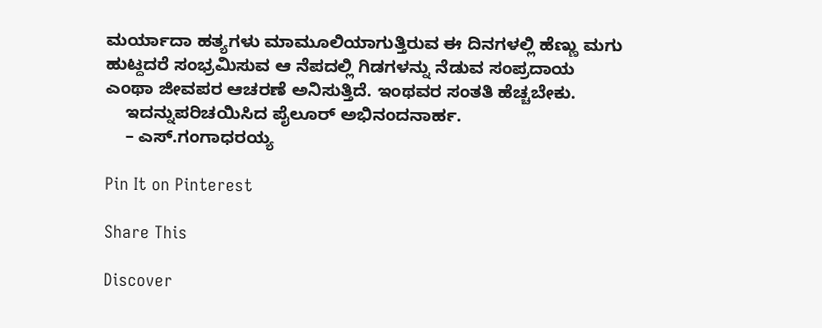ಮರ್ಯಾದಾ ಹತ್ಯಗಳು ಮಾಮೂಲಿಯಾಗುತ್ತಿರುವ ಈ ದಿನಗಳಲ್ಲಿ ಹೆಣ್ಣು ಮಗು ಹುಟ್ದದರೆ ಸಂಭ್ರಮಿಸುವ ಆ ನೆಪದಲ್ಲಿ ಗಿಡಗಳನ್ನು ನೆಡುವ ಸಂಪ್ರದಾಯ ಎಂಥಾ ಜೀವಪರ ಆಚರಣೆ ಅನಿಸುತ್ತಿದೆ. ಇಂಥವರ ಸಂತತಿ ಹೆಚ್ಚಬೇಕು.
    ಇದನ್ನುಪರಿಚಯಿಸಿದ ಪೈಲೂರ್ ಅಭಿನಂದನಾರ್ಹ.
    – ಎಸ್.ಗಂಗಾಧರಯ್ಯ

Pin It on Pinterest

Share This

Discover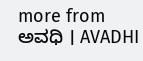more from ಅವಧಿ । AVADHI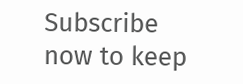Subscribe now to keep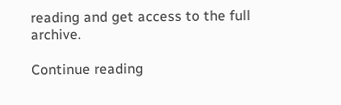reading and get access to the full archive.

Continue reading